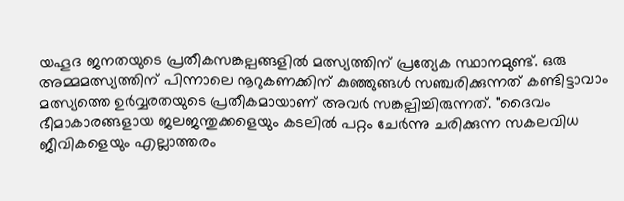യഹൂദ ജനതയുടെ പ്രതീകസങ്കല്പങ്ങളിൽ മത്സ്യത്തിന് പ്രത്യേക സ്ഥാനമുണ്ട്. ഒരു അമ്മമത്സ്യത്തിന് പിന്നാലെ നൂറുകണക്കിന് കുഞ്ഞുങ്ങൾ സഞ്ചരിക്കുന്നത് കണ്ടിട്ടാവാം മത്സ്യത്തെ ഉർവ്വരതയുടെ പ്രതീകമായാണ് അവർ സങ്കല്പിച്ചിരുന്നത്. "ദൈവം ഭീമാകാരങ്ങളായ ജലജന്തുക്കളെയും കടലിൽ പറ്റം ചേർന്നു ചരിക്കുന്ന സകലവിധ ജീവികളെയും എല്ലാത്തരം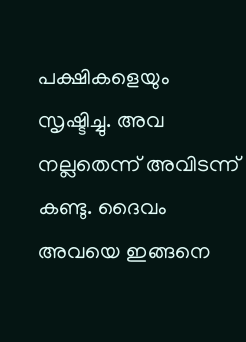പക്ഷികളെയും സൃഷ്ടിച്ചു. അവ നല്ലതെന്ന് അവിടന്ന് കണ്ടു. ദൈവം അവയെ ഇങ്ങനെ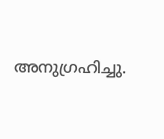അനുഗ്രഹിച്ചു.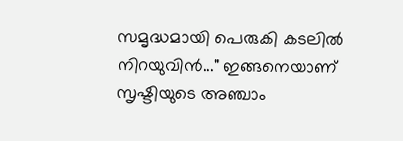സമൃദ്ധമായി പെരുകി കടലിൽ നിറയുവിൻ..." ഇങ്ങനെയാണ് സൃഷ്ടിയുടെ അഞ്ചാം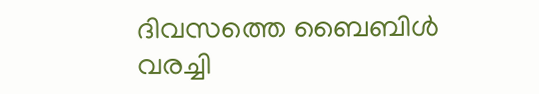ദിവസത്തെ ബൈബിൾ വരച്ചി